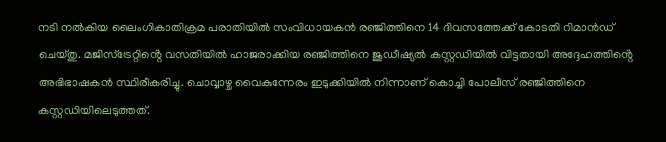നടി നൽകിയ ലൈംഗികാതിക്രമ പരാതിയിൽ സംവിധായകൻ രഞ്ജിത്തിനെ 14 ദിവസത്തേക്ക് കോടതി റിമാൻഡ് ചെയ്തു. മജിസ്ട്രേറ്റിൻ്റെ വസതിയിൽ ഹാജരാക്കിയ രഞ്ജിത്തിനെ ജുഡീഷ്യൽ കസ്റ്റഡിയിൽ വിട്ടതായി അദ്ദേഹത്തിൻ്റെ അഭിഭാഷകൻ സ്ഥിരീകരിച്ചു. ചൊവ്വാഴ്ച വൈകുന്നേരം ഇടുക്കിയിൽ നിന്നാണ് കൊച്ചി പോലീസ് രഞ്ജിത്തിനെ കസ്റ്റഡിയിലെടുത്തത്.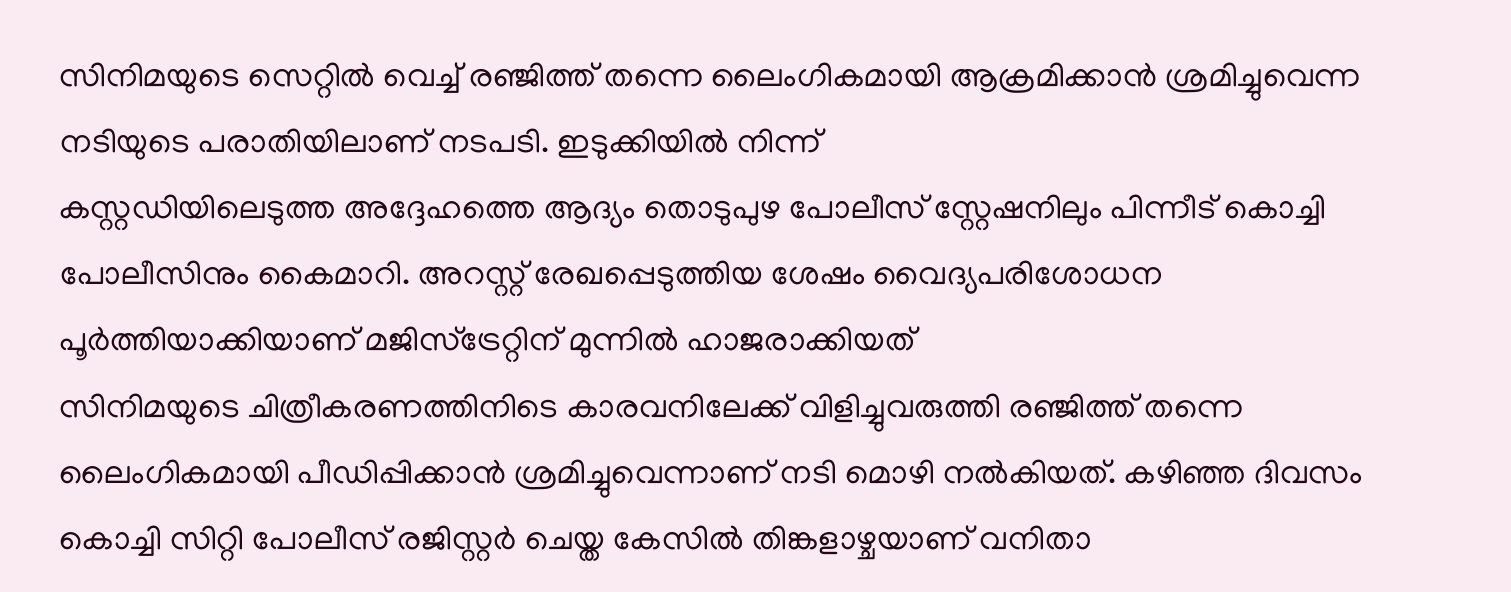സിനിമയുടെ സെറ്റിൽ വെച്ച് രഞ്ജിത്ത് തന്നെ ലൈംഗികമായി ആക്രമിക്കാൻ ശ്രമിച്ചുവെന്ന നടിയുടെ പരാതിയിലാണ് നടപടി. ഇടുക്കിയിൽ നിന്ന്
കസ്റ്റഡിയിലെടുത്ത അദ്ദേഹത്തെ ആദ്യം തൊടുപുഴ പോലീസ് സ്റ്റേഷനിലും പിന്നീട് കൊച്ചി പോലീസിനും കൈമാറി. അറസ്റ്റ് രേഖപ്പെടുത്തിയ ശേഷം വൈദ്യപരിശോധന പൂർത്തിയാക്കിയാണ് മജിസ്ട്രേറ്റിന് മുന്നിൽ ഹാജരാക്കിയത്
സിനിമയുടെ ചിത്രീകരണത്തിനിടെ കാരവനിലേക്ക് വിളിച്ചുവരുത്തി രഞ്ജിത്ത് തന്നെ ലൈംഗികമായി പീഡിപ്പിക്കാൻ ശ്രമിച്ചുവെന്നാണ് നടി മൊഴി നൽകിയത്. കഴിഞ്ഞ ദിവസം കൊച്ചി സിറ്റി പോലീസ് രജിസ്റ്റർ ചെയ്ത കേസിൽ തിങ്കളാഴ്ചയാണ് വനിതാ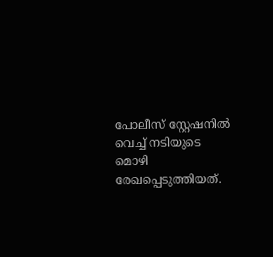പോലീസ് സ്റ്റേഷനിൽ വെച്ച് നടിയുടെ മൊഴി രേഖപ്പെടുത്തിയത്.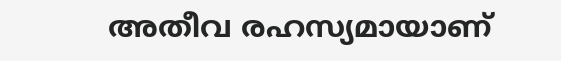അതീവ രഹസ്യമായാണ്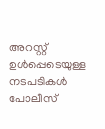അറസ്റ്റ് ഉൾപ്പെടെയുള്ള നടപടികൾ പോലീസ്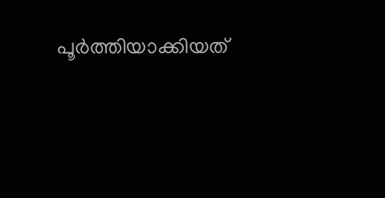പൂർത്തിയാക്കിയത്